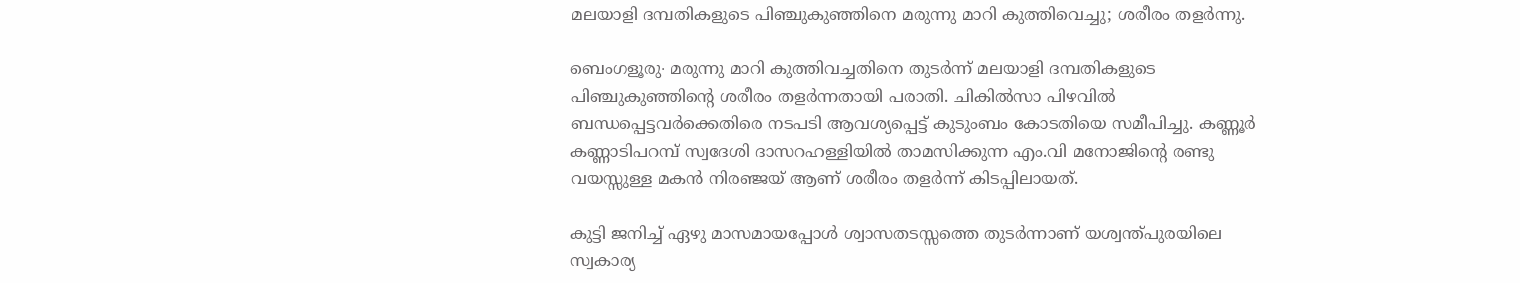മലയാളി ദമ്പതികളുടെ പിഞ്ചുകുഞ്ഞിനെ മരുന്നു മാറി കുത്തിവെച്ചു; ശരീരം തളർന്നു.

ബെംഗളൂരു∙ മരുന്നു മാറി കുത്തിവച്ചതിനെ തുടർന്ന് മലയാളി ദമ്പതികളുടെ പിഞ്ചുകുഞ്ഞിന്റെ ശരീരം തളർന്നതായി പരാതി. ചികിൽസാ പിഴവിൽ ബന്ധപ്പെട്ടവർക്കെതിരെ നടപടി ആവശ്യപ്പെട്ട് കുടുംബം കോടതിയെ സമീപിച്ചു. കണ്ണൂർ കണ്ണാടിപറമ്പ് സ്വദേശി ദാസറഹള്ളിയിൽ താമസിക്കുന്ന എം.വി മനോജിന്റെ രണ്ടു വയസ്സുള്ള മകൻ നിരഞ്ജയ് ആണ് ശരീരം തളർന്ന് കിടപ്പിലായത്.

കുട്ടി ജനിച്ച് ഏഴു മാസമായപ്പോൾ ശ്വാസതടസ്സത്തെ തുടർന്നാണ് യശ്വന്ത്പുരയിലെ സ്വകാര്യ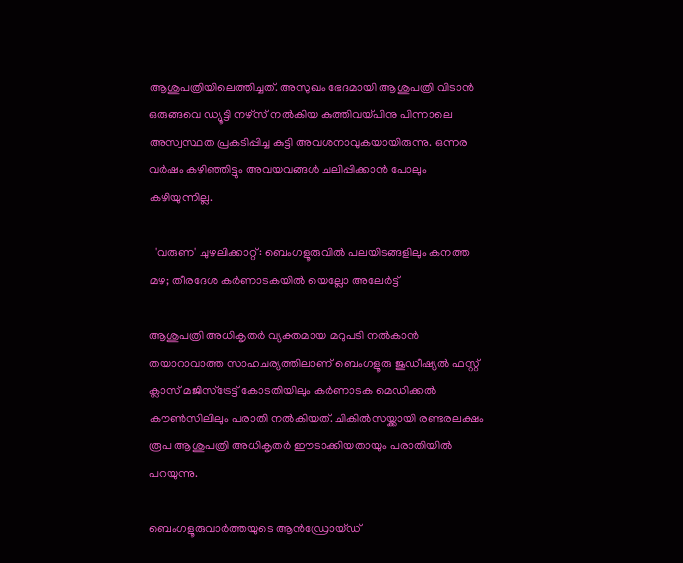ആശുപത്രിയിലെത്തിച്ചത്. അസുഖം ഭേദമായി ആശുപത്രി വിടാൻ ഒരുങ്ങവെ ഡ്യൂട്ടി നഴ്സ് നൽകിയ കുത്തിവയ്പിനു പിന്നാലെ അസ്വസ്ഥത പ്രകടിപ്പിച്ച കുട്ടി അവശനാവുകയായിരുന്നു. ഒന്നര വർഷം കഴിഞ്ഞിട്ടും അവയവങ്ങൾ ചലിപ്പിക്കാൻ പോലും കഴിയുന്നില്ല.

  'വരുണ' ചുഴലിക്കാറ്റ്: ബെംഗളൂരുവിൽ പലയിടങ്ങളിലും കനത്ത മഴ; തീരദേശ കർണാടകയിൽ യെല്ലോ അലേർട്ട്

ആശുപത്രി അധികൃതർ വ്യക്തമായ മറുപടി നൽകാൻ തയാറാവാത്ത സാഹചര്യത്തിലാണ് ബെംഗളൂരു ജുഡീഷ്യൽ ഫസ്റ്റ് ക്ലാസ് മജിസ്ട്രേട്ട് കോടതിയിലും കർണാടക മെഡിക്കൽ കൗൺസിലിലും പരാതി നൽകിയത്. ചികിൽസയ്ക്കായി രണ്ടരലക്ഷം രൂപ ആശുപത്രി അധികൃതർ ഈടാക്കിയതായും പരാതിയിൽ പറയുന്നു.

ബെംഗളൂരുവാർത്തയുടെ ആൻഡ്രോയ്ഡ്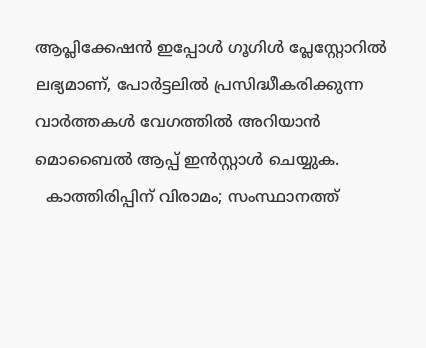ആപ്ലിക്കേഷൻ ഇപ്പോൾ ഗൂഗിൾ പ്ലേസ്റ്റോറിൽ ലഭ്യമാണ്, പോർട്ടലിൽ പ്രസിദ്ധീകരിക്കുന്ന വാർത്തകൾ വേഗത്തിൽ അറിയാൻ മൊബൈൽ ആപ്പ് ഇൻസ്റ്റാൾ ചെയ്യുക.
  കാത്തിരിപ്പിന് വിരാമം; സംസ്ഥാനത്ത്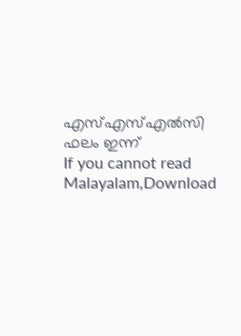എസ്എസ്എൽസി ഫലം ഇന്ന്
If you cannot read Malayalam,Download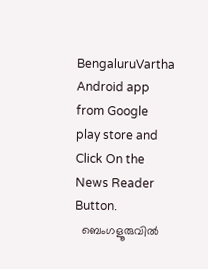BengaluruVartha Android app from Google play store and Click On the News Reader Button.
  ബെംഗളൂരുവിൽ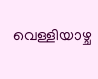വെള്ളിയാഴ്ച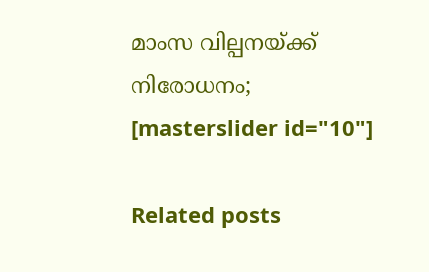മാംസ വില്പനയ്ക്ക് നിരോധനം;
[masterslider id="10"]

Related posts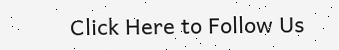Click Here to Follow Us